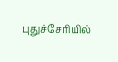புதுச்சேரியில்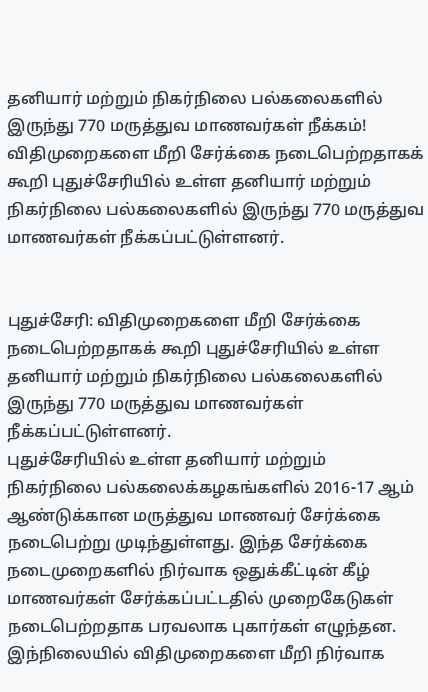தனியார் மற்றும் நிகர்நிலை பல்கலைகளில் இருந்து 770 மருத்துவ மாணவர்கள் நீக்கம்!
விதிமுறைகளை மீறி சேர்க்கை நடைபெற்றதாகக் கூறி புதுச்சேரியில் உள்ள தனியார் மற்றும் நிகர்நிலை பல்கலைகளில் இருந்து 770 மருத்துவ மாணவர்கள் நீக்கப்பட்டுள்ளனர்.


புதுச்சேரி: விதிமுறைகளை மீறி சேர்க்கை நடைபெற்றதாகக் கூறி புதுச்சேரியில் உள்ள தனியார் மற்றும் நிகர்நிலை பல்கலைகளில் இருந்து 770 மருத்துவ மாணவர்கள் நீக்கப்பட்டுள்ளனர்.
புதுச்சேரியில் உள்ள தனியார் மற்றும் நிகர்நிலை பல்கலைக்கழகங்களில் 2016-17 ஆம் ஆண்டுக்கான மருத்துவ மாணவர் சேர்க்கை நடைபெற்று முடிந்துள்ளது. இந்த சேர்க்கை நடைமுறைகளில் நிர்வாக ஒதுக்கீட்டின் கீழ் மாணவர்கள் சேர்க்கப்பட்டதில் முறைகேடுகள் நடைபெற்றதாக பரவலாக புகார்கள் எழுந்தன.
இந்நிலையில் விதிமுறைகளை மீறி நிர்வாக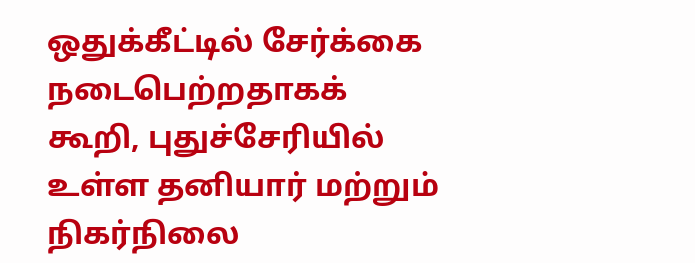ஒதுக்கீட்டில் சேர்க்கை நடைபெற்றதாகக் கூறி, புதுச்சேரியில் உள்ள தனியார் மற்றும் நிகர்நிலை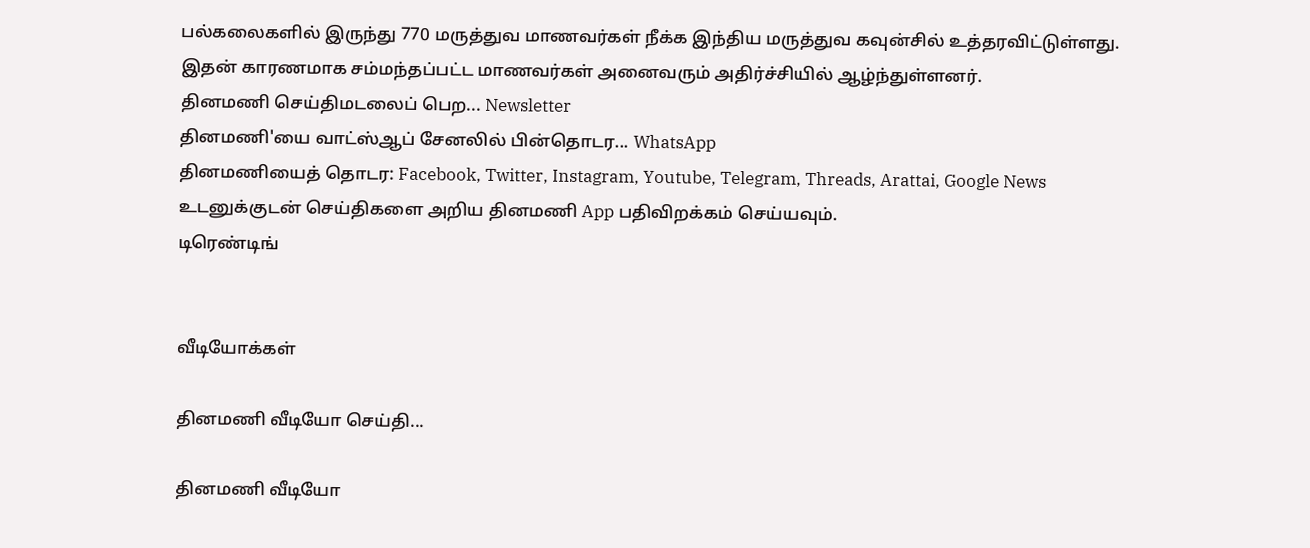பல்கலைகளில் இருந்து 770 மருத்துவ மாணவர்கள் நீக்க இந்திய மருத்துவ கவுன்சில் உத்தரவிட்டுள்ளது.
இதன் காரணமாக சம்மந்தப்பட்ட மாணவர்கள் அனைவரும் அதிர்ச்சியில் ஆழ்ந்துள்ளனர்.
தினமணி செய்திமடலைப் பெற... Newsletter
தினமணி'யை வாட்ஸ்ஆப் சேனலில் பின்தொடர... WhatsApp
தினமணியைத் தொடர: Facebook, Twitter, Instagram, Youtube, Telegram, Threads, Arattai, Google News
உடனுக்குடன் செய்திகளை அறிய தினமணி App பதிவிறக்கம் செய்யவும்.
டிரெண்டிங்


வீடியோக்கள்

தினமணி வீடியோ செய்தி...

தினமணி வீடியோ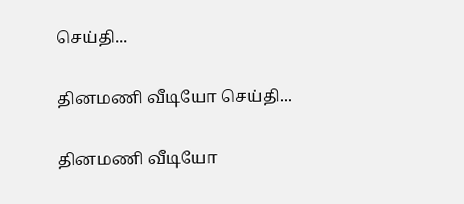செய்தி...

தினமணி வீடியோ செய்தி...

தினமணி வீடியோ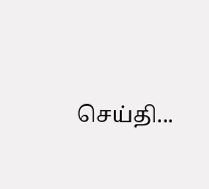செய்தி...